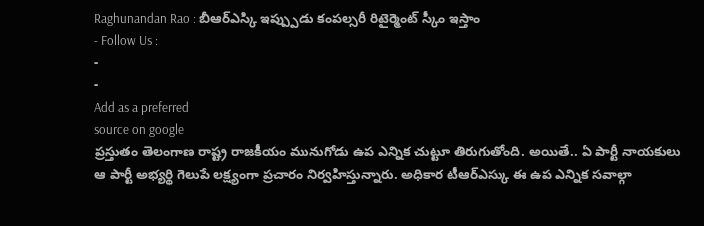Raghunandan Rao : బీఆర్ఎస్కి ఇప్ప్పుడు కంపల్సరీ రిటైర్మెంట్ స్కీం ఇస్తాం
- Follow Us :
-
-
Add as a preferred
source on google
ప్రస్తుతం తెలంగాణ రాష్ట్ర రాజకీయం మునుగోడు ఉప ఎన్నిక చుట్టూ తిరుగుతోంది. అయితే.. ఏ పార్టీ నాయకులు ఆ పార్టీ అభ్యర్థి గెలుపే లక్ష్యంగా ప్రచారం నిర్వహిస్తున్నారు. అధికార టీఆర్ఎస్కు ఈ ఉప ఎన్నిక సవాల్గా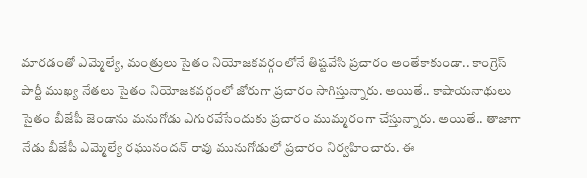మారడంతో ఎమ్మెల్యే, మంత్రులు సైతం నియోజకవర్గంలోనే తిష్టవేసి ప్రచారం అంతేకాకుండా.. కాంగ్రెస్ పార్టీ ముఖ్య నేతలు సైతం నియోజకవర్గంలో జోరుగా ప్రచారం సాగిస్తున్నారు. అయితే.. కాషాయనాథులు సైతం బీజేపీ జెండాను మనుగోడు ఎగురవేసేందుకు ప్రచారం ముమ్మరంగా చేస్తున్నారు. అయితే.. తాజాగా నేడు బీజేపీ ఎమ్మెల్యే రఘునందన్ రావు మునుగోడులో ప్రచారం నిర్వహించారు. ఈ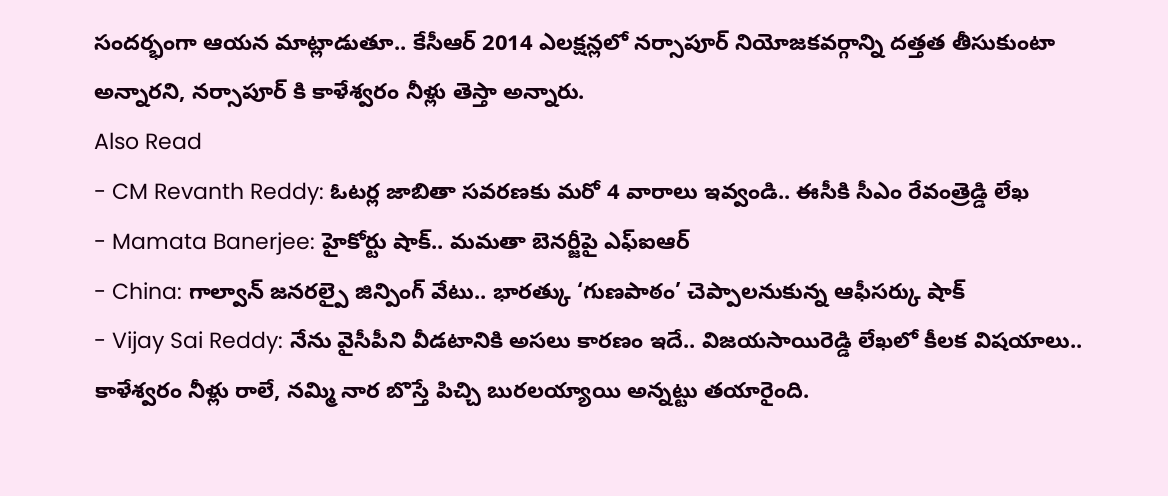సందర్భంగా ఆయన మాట్లాడుతూ.. కేసీఆర్ 2014 ఎలక్షన్లలో నర్సాపూర్ నియోజకవర్గాన్ని దత్తత తీసుకుంటా అన్నారని, నర్సాపూర్ కి కాళేశ్వరం నీళ్లు తెస్తా అన్నారు.
Also Read
- CM Revanth Reddy: ఓటర్ల జాబితా సవరణకు మరో 4 వారాలు ఇవ్వండి.. ఈసీకి సీఎం రేవంత్రెడ్డి లేఖ
- Mamata Banerjee: హైకోర్టు షాక్.. మమతా బెనర్జీపై ఎఫ్ఐఆర్
- China: గాల్వాన్ జనరల్పై జిన్పింగ్ వేటు.. భారత్కు ‘గుణపాఠం’ చెప్పాలనుకున్న ఆఫీసర్కు షాక్
- Vijay Sai Reddy: నేను వైసీపీని వీడటానికి అసలు కారణం ఇదే.. విజయసాయిరెడ్డి లేఖలో కీలక విషయాలు..
కాళేశ్వరం నీళ్లు రాలే, నమ్మి నార బొస్తే పిచ్చి బురలయ్యాయి అన్నట్టు తయారైంది.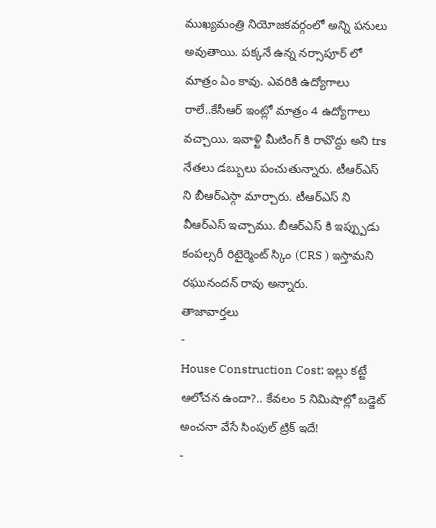ముఖ్యమంత్రి నియోజకవర్గంలో అన్ని పనులు అవుతాయి. పక్కనే ఉన్న నర్సాపూర్ లో మాత్రం ఏం కావు. ఎవరికి ఉద్యోగాలు రాలే..కేసీఆర్ ఇంట్లో మాత్రం 4 ఉద్యోగాలు వచ్చాయి. ఇవాళ్టి మీటింగ్ కి రావొద్దు అని trs నేతలు డబ్బులు పంచుతున్నారు. టీఆర్ఎస్ ని బీఆర్ఎస్గా మార్చారు. టీఆర్ఎస్ ని వీఆర్ఎస్ ఇచ్చాము. బీఆర్ఎస్ కి ఇప్ప్పుడు కంపల్సరీ రిటైర్మెంట్ స్కిం (CRS ) ఇస్తామని రఘునందన్ రావు అన్నారు.
తాజావార్తలు
-
House Construction Cost: ఇల్లు కట్టే ఆలోచన ఉందా?.. కేవలం 5 నిమిషాల్లో బడ్జెట్ అంచనా వేసే సింపుల్ ట్రిక్ ఇదే!
-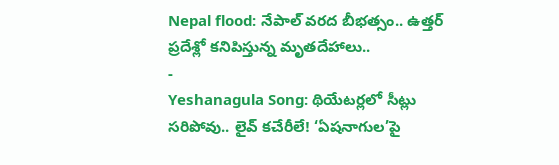Nepal flood: నేపాల్ వరద బీభత్సం.. ఉత్తర్ ప్రదేశ్లో కనిపిస్తున్న మృతదేహాలు..
-
Yeshanagula Song: థియేటర్లలో సీట్లు సరిపోవు.. లైవ్ కచేరీలే! ‘ఏషనాగుల’పై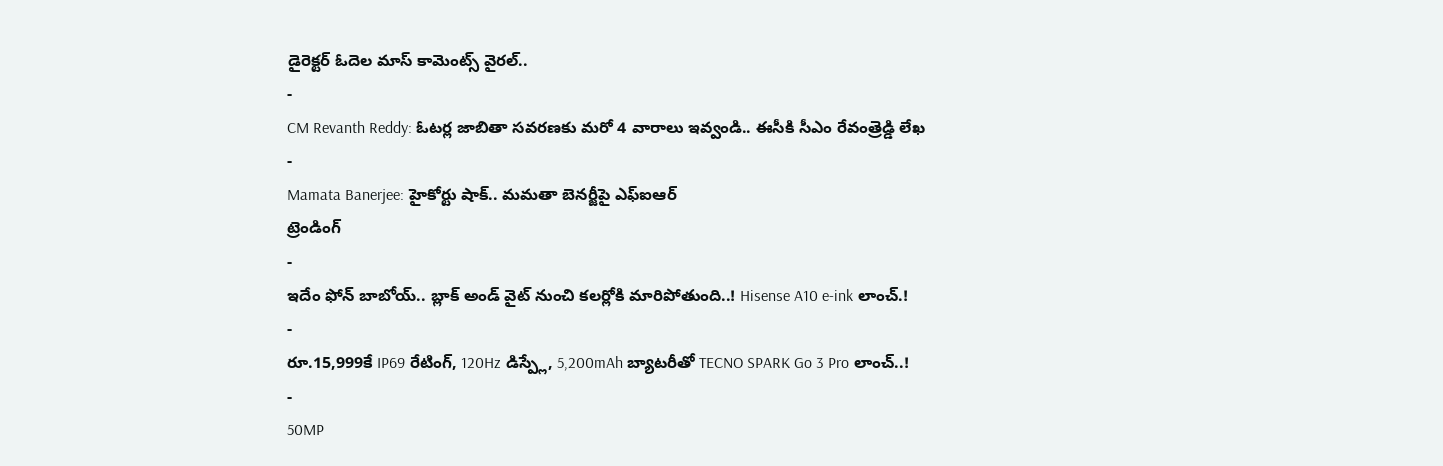డైరెక్టర్ ఓదెల మాస్ కామెంట్స్ వైరల్..
-
CM Revanth Reddy: ఓటర్ల జాబితా సవరణకు మరో 4 వారాలు ఇవ్వండి.. ఈసీకి సీఎం రేవంత్రెడ్డి లేఖ
-
Mamata Banerjee: హైకోర్టు షాక్.. మమతా బెనర్జీపై ఎఫ్ఐఆర్
ట్రెండింగ్
-
ఇదేం ఫోన్ బాబోయ్.. బ్లాక్ అండ్ వైట్ నుంచి కలర్లోకి మారిపోతుంది..! Hisense A10 e-ink లాంచ్.!
-
రూ.15,999కే IP69 రేటింగ్, 120Hz డిస్ప్లే, 5,200mAh బ్యాటరీతో TECNO SPARK Go 3 Pro లాంచ్..!
-
50MP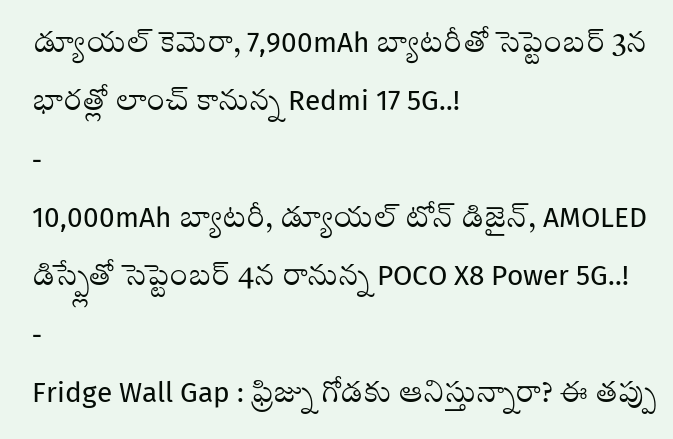డ్యూయల్ కెమెరా, 7,900mAh బ్యాటరీతో సెప్టెంబర్ 3న భారత్లో లాంచ్ కానున్న Redmi 17 5G..!
-
10,000mAh బ్యాటరీ, డ్యూయల్ టోన్ డిజైన్, AMOLED డిస్ప్లేతో సెప్టెంబర్ 4న రానున్న POCO X8 Power 5G..!
-
Fridge Wall Gap : ఫ్రిజ్ను గోడకు ఆనిస్తున్నారా? ఈ తప్పు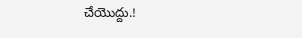చేయొద్దు.!